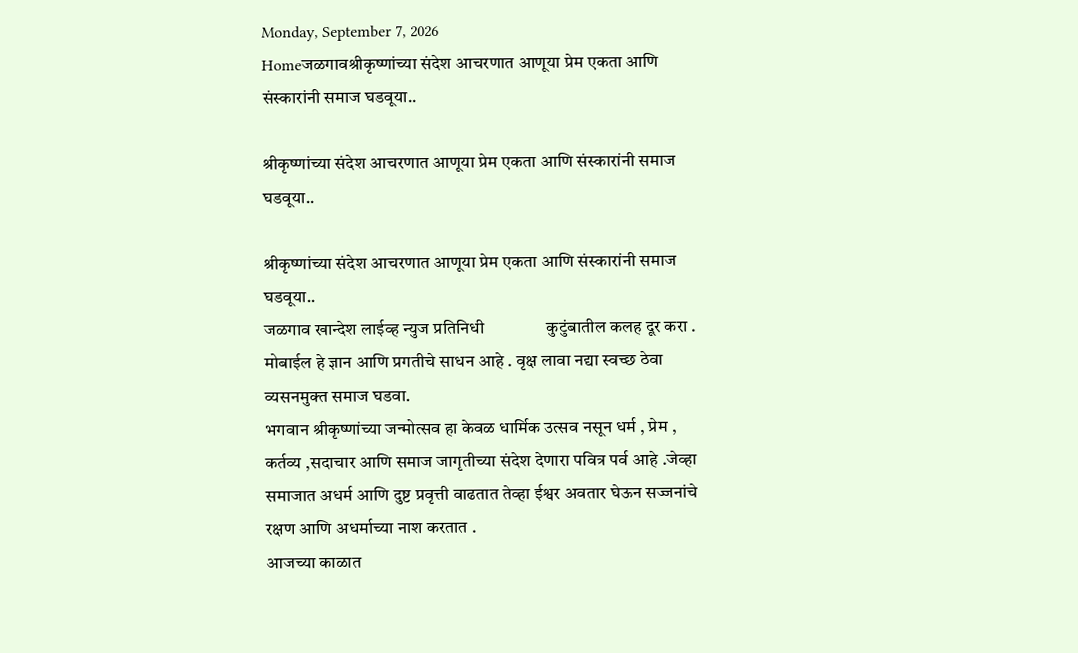Monday, September 7, 2026
Homeजळगावश्रीकृष्णांच्या संदेश आचरणात आणूया प्रेम एकता आणि संस्कारांनी समाज घडवूया..

श्रीकृष्णांच्या संदेश आचरणात आणूया प्रेम एकता आणि संस्कारांनी समाज घडवूया..

श्रीकृष्णांच्या संदेश आचरणात आणूया प्रेम एकता आणि संस्कारांनी समाज घडवूया..
जळगाव खान्देश लाईव्ह न्युज प्रतिनिधी               कुटुंबातील कलह दूर करा . मोबाईल हे ज्ञान आणि प्रगतीचे साधन आहे . वृक्ष लावा नद्या स्वच्छ ठेवा व्यसनमुक्त समाज घडवा.
भगवान श्रीकृष्णांच्या जन्मोत्सव हा केवळ धार्मिक उत्सव नसून धर्म , प्रेम , कर्तव्य ,सदाचार आणि समाज जागृतीच्या संदेश देणारा पवित्र पर्व आहे .जेव्हा समाजात अधर्म आणि दुष्ट प्रवृत्ती वाढतात तेव्हा ईश्वर अवतार घेऊन सज्जनांचे रक्षण आणि अधर्माच्या नाश करतात .
आजच्या काळात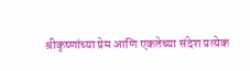श्रीकृष्णांच्या प्रेम आणि एकतेच्या संदेश प्रत्येक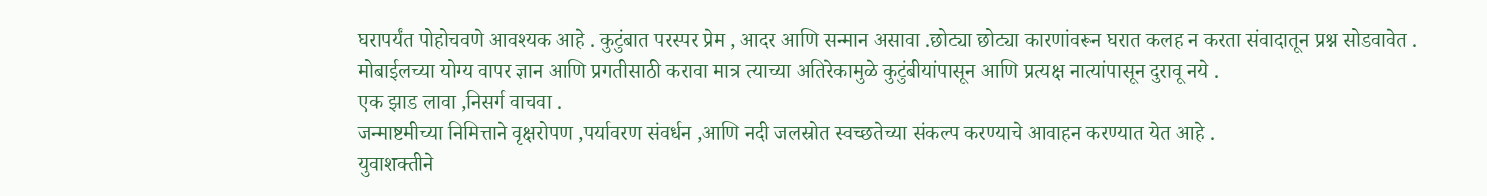घरापर्यंत पोहोचवणे आवश्यक आहे . कुटुंबात परस्पर प्रेम , आदर आणि सन्मान असावा .छोट्या छोट्या कारणांवरून घरात कलह न करता संवादातून प्रश्न सोडवावेत .
मोबाईलच्या योग्य वापर ज्ञान आणि प्रगतीसाठी करावा मात्र त्याच्या अतिरेकामुळे कुटुंबीयांपासून आणि प्रत्यक्ष नात्यांपासून दुरावू नये .
एक झाड लावा ,निसर्ग वाचवा .
जन्माष्टमीच्या निमित्ताने वृक्षरोपण ,पर्यावरण संवर्धन ,आणि नदी जलस्रोत स्वच्छतेच्या संकल्प करण्याचे आवाहन करण्यात येत आहे .
युवाशक्तीने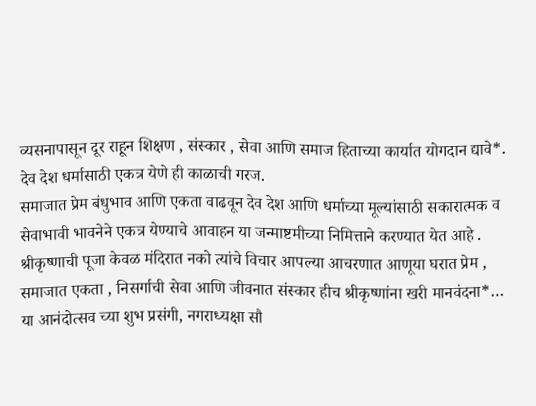व्यसनापासून दूर राहून शिक्षण , संस्कार , सेवा आणि समाज हिताच्या कार्यात योगदान द्यावे*.
देव देश धर्मासाठी एकत्र येणे ही काळाची गरज.
समाजात प्रेम बंधुभाव आणि एकता वाढवून देव देश आणि धर्माच्या मूल्यांसाठी सकारात्मक व सेवाभावी भावनेने एकत्र येण्याचे आवाहन या जन्माष्टमीच्या निमित्ताने करण्यात येत आहे .
श्रीकृष्णाची पूजा केवळ मंदिरात नको त्यांचे विचार आपल्या आचरणात आणूया घरात प्रेम , समाजात एकता , निसर्गाची सेवा आणि जीवनात संस्कार हीच श्रीकृष्णांना खरी मानवंदना*…
या आनंदोत्सव च्या शुभ प्रसंगी, नगराध्यक्षा सौ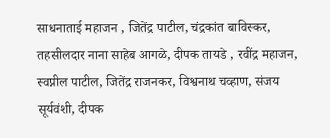साधनाताई महाजन , जितेंद्र पाटील, चंद्रकांत बाविस्कर, तहसीलदार नाना साहेब आगळे, दीपक तायडे , रवींद्र महाजन, स्वप्नील पाटील, जितेंद्र राजनकर, विश्वनाथ चव्हाण, संजय सूर्यवंशी, दीपक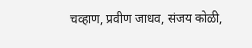चव्हाण, प्रवीण जाधव, संजय कोळी,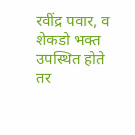रवींद्र पवार, व शेकडो भक्त उपस्थित होते तर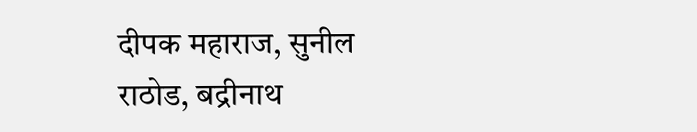दीपक महाराज, सुनील राठोड, बद्रीनाथ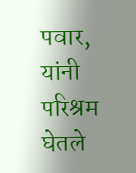पवार, यांनी परिश्रम घेतले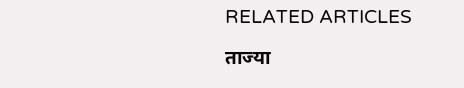RELATED ARTICLES

ताज्या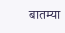बातम्या